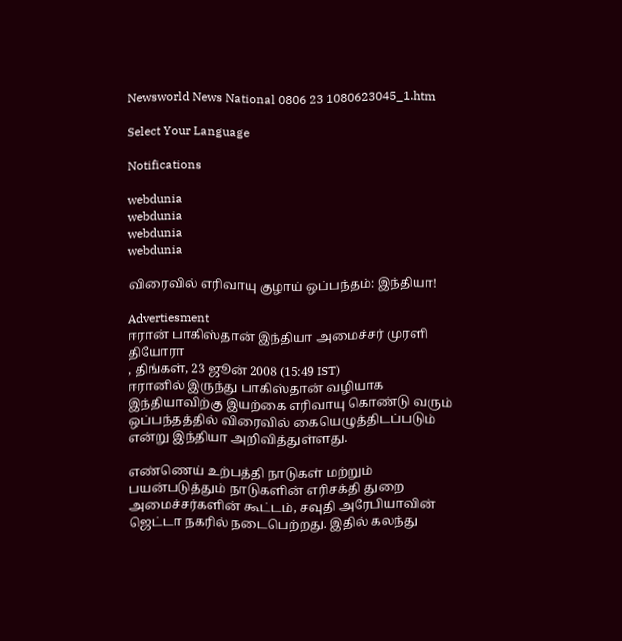Newsworld News National 0806 23 1080623045_1.htm

Select Your Language

Notifications

webdunia
webdunia
webdunia
webdunia

விரைவில் எரிவாயு குழாய் ஒப்பந்தம்: இந்தியா!

Advertiesment
ஈரா‌ன் பாகிஸ்தான் இந்தியா அமைச்சர் முரளி தியோரா
, திங்கள், 23 ஜூன் 2008 (15:49 IST)
ஈரானில் இருந்து பாகிஸ்தான் வழியாக இந்தியாவிற்கு இயற்கை எரிவாயு கொண்டு வரும் ஒப்பந்தத்தில் விரைவில் கையெழுத்திடப்படும் என்று இந்தியா அறிவித்துள்ளது.

எண்ணெய் உற்பத்தி நாடுகள் மற்றும் பயன்படுத்தும் நாடுகளின் எரிசக்தி துறை அமைச்சர்களின் கூட்டம், சவுதி அரேபியாவின் ஜெட்டா நகரில் நடைபெற்றது. இதில் கலந்து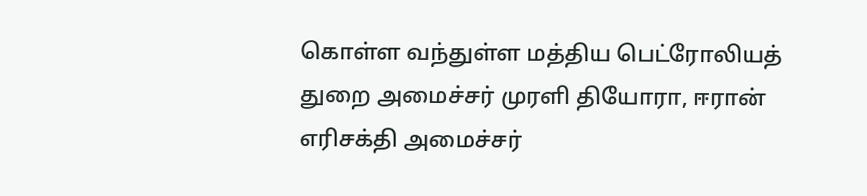கொள்ள வந்துள்ள மத்திய பெட்ரோலியத் துறை அமைச்சர் முரளி தியோரா, ஈரான் எரிசக்தி அமைச்சர்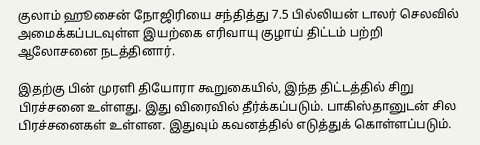குலாம் ஹூசைன் நோஜிரியை சந்தித்து 7.5 பில்லியன் டாலர் செலவில் அமைக்கப்படவுள்ள இயற்கை எரிவாயு குழாய் திட்டம் பற்றி ஆலோசனை நடத்தினார்.

இதற்கு பின் முரளி தியோரா கூறுகையில், இந்த திட்டத்தில் சிறு பிரச்சனை உள்ளது. இது விரைவில் தீர்க்கப்படும். பாகிஸ்தானுடன் சில பிரச்சனைகள் உள்ளன. இதுவும் கவனத்தில் எடுத்துக் கொள்ளப்படும்.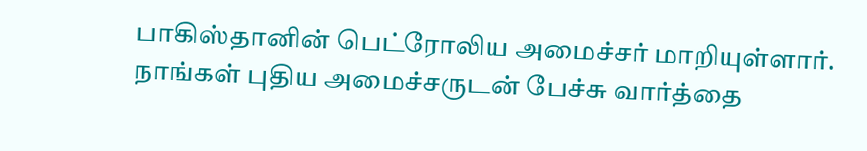பாகிஸ்தானின் பெட்ரோலிய அமைச்சர் மாறியுள்ளார். நாங்கள் புதிய அமைச்சருடன் பேச்சு வார்த்தை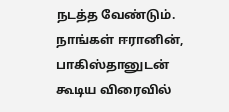நடத்த வேண்டும். நாங்கள் ஈரானின், பாகிஸ்தானுடன் கூடிய விரைவில்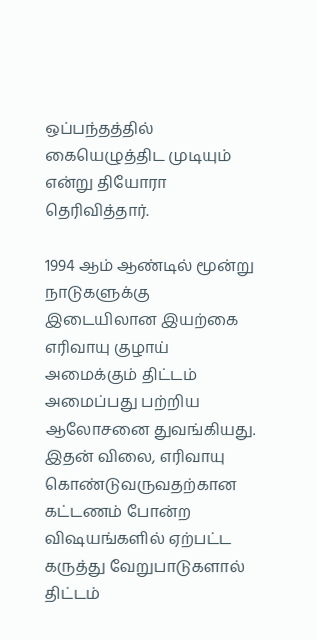ஒப்பந்தத்தில் கையெழுத்திட முடியும் என்று தியோரா தெரிவித்தார்.

1994 ஆம் ஆண்டில் மூன்று நாடுகளுக்கு இடையிலான இயற்கை எரிவாயு குழாய் அமைக்கும் திட்டம் அமைப்பது பற்றிய ஆலோசனை துவங்கியது. இதன் விலை, எரிவாயு கொண்டுவருவதற்கான கட்டணம் போன்ற விஷயங்களில் ஏற்பட்ட கருத்து வேறுபாடுகளால் திட்டம்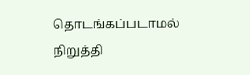தொடங்கப்படாமல் நிறுத்தி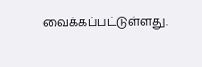வைக்கப்பட்டுள்ளது.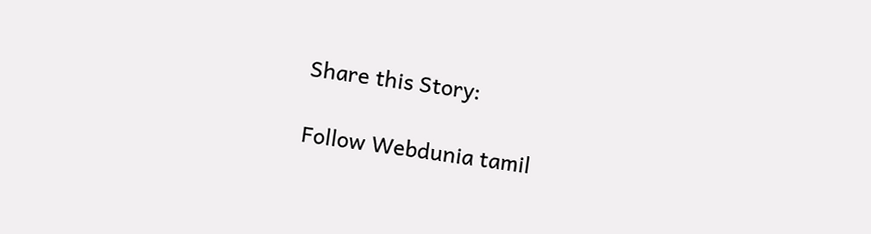Share this Story:

Follow Webdunia tamil